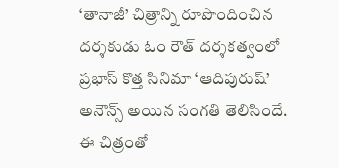‘తానాజీ’ చిత్రాన్ని రూపొందించిన దర్శకుడు ఓం రౌత్ దర్శకత్వంలో ప్రభాస్ కొత్త సినిమా ‘ఆదిపురుష్’ అనౌన్స్ అయిన సంగతి తెలిసిందే. ఈ చిత్రంతో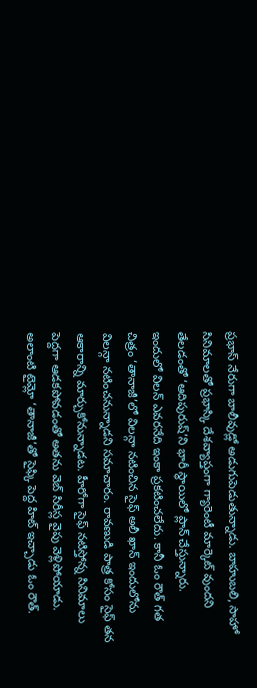ప్రభాస్ నేరుగా బాలీవుడ్లో అడుగుపెడుతున్నాడు. బాహుబలి, సాహో సినిమాలతో ప్రభాస్కి దేశవ్యాప్తంగా గ్యారెంటీ మార్కెట్ వుందని తేలడంతో ‘ఆదిపురుష్’ని భారీ స్థాయిలో ప్లాన్ చేస్తున్నారు.
ఇందులో విలన్ ఎవరనేది ఇంకా ప్రకటించలేదు. కానీ ఓం రౌత్ గత చిత్రం ‘తానాజీ’లో విలన్గా నటించిన సైఫ్ అలీ ఖాన్ ఇందులోను విలన్గా నటించనున్నాడని సమాచారం. రావణుడి పాత్ర కోసం సైఫ్ తన ఆకారాన్ని మార్చుకోనున్నాడట. హీరోగా సైఫ్ నటిస్తోన్న సినిమాలు పెద్దగా ఆడకపోవడంతో అతను వెబ్ సిరీస్ల వైపు వెళ్లిపోయాడు.
అలాంటి టైమ్లో ‘తానాజీ’తో సైఫ్కి పెద్ద హిట్ ఇచ్చాడు ఓం రౌత్.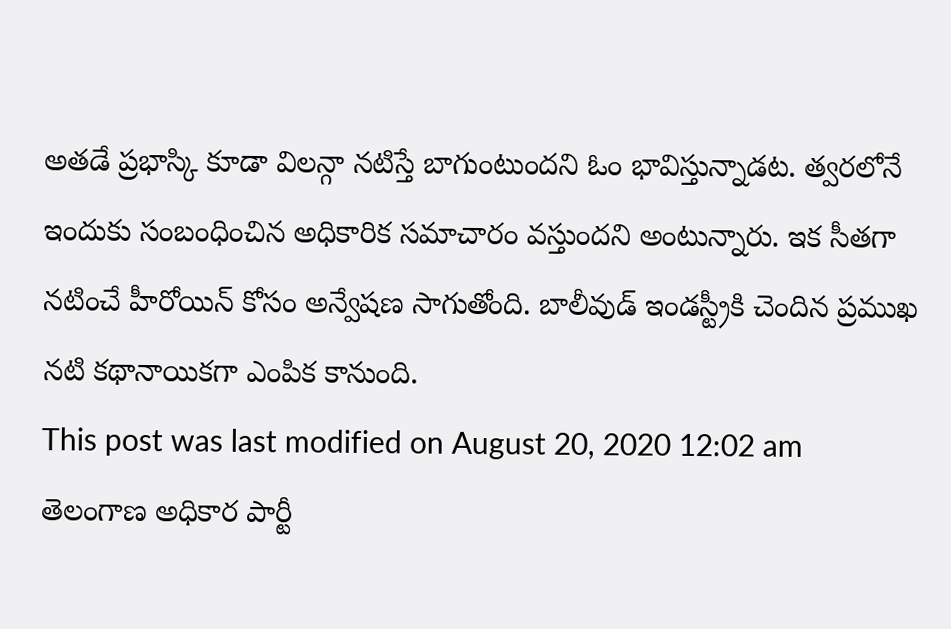అతడే ప్రభాస్కి కూడా విలన్గా నటిస్తే బాగుంటుందని ఓం భావిస్తున్నాడట. త్వరలోనే ఇందుకు సంబంధించిన అధికారిక సమాచారం వస్తుందని అంటున్నారు. ఇక సీతగా నటించే హీరోయిన్ కోసం అన్వేషణ సాగుతోంది. బాలీవుడ్ ఇండస్ట్రీకి చెందిన ప్రముఖ నటి కథానాయికగా ఎంపిక కానుంది.
This post was last modified on August 20, 2020 12:02 am
తెలంగాణ అధికార పార్టీ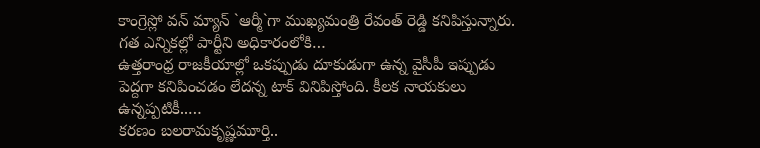కాంగ్రెస్లో వన్ మ్యాన్ `ఆర్మీ`గా ముఖ్యమంత్రి రేవంత్ రెడ్డి కనిపిస్తున్నారు. గత ఎన్నికల్లో పార్టీని అధికారంలోకి…
ఉత్తరాంధ్ర రాజకీయాల్లో ఒకప్పుడు దూకుడుగా ఉన్న వైసీపీ ఇప్పుడు పెద్దగా కనిపించడం లేదన్న టాక్ వినిపిస్తోంది. కీలక నాయకులు ఉన్నప్పటికీ..…
కరణం బలరామకృష్ణమూర్తి..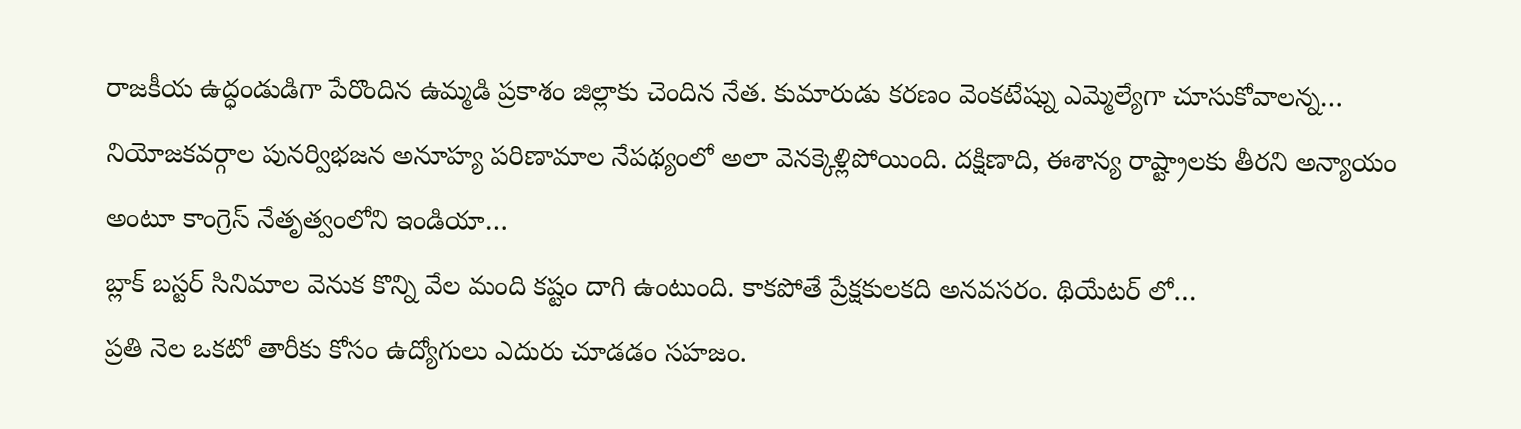రాజకీయ ఉద్ధండుడిగా పేరొందిన ఉమ్మడి ప్రకాశం జిల్లాకు చెందిన నేత. కుమారుడు కరణం వెంకటేష్ను ఎమ్మెల్యేగా చూసుకోవాలన్న…
నియోజకవర్గాల పునర్విభజన అనూహ్య పరిణామాల నేపథ్యంలో అలా వెనక్కెళ్లిపోయింది. దక్షిణాది, ఈశాన్య రాష్ట్రాలకు తీరని అన్యాయం అంటూ కాంగ్రెస్ నేతృత్వంలోని ఇండియా…
బ్లాక్ బస్టర్ సినిమాల వెనుక కొన్ని వేల మంది కష్టం దాగి ఉంటుంది. కాకపోతే ప్రేక్షకులకది అనవసరం. థియేటర్ లో…
ప్రతి నెల ఒకటో తారీకు కోసం ఉద్యోగులు ఎదురు చూడడం సహజం.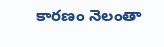కారణం నెలంతా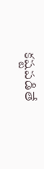కష్టపడితే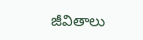జీవితాలు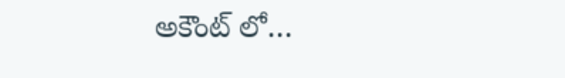అకౌంట్ లో…